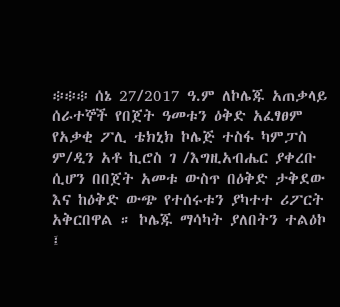፨፨፨ ሰኔ 27/2017 ዓ.ም ለኮሌጁ አጠቃላይ ሰራተኞች የበጀት ዓመቱን ዕቅድ አፈፃፀም የአቃቂ ፖሊ ቴክኒክ ኮሌጅ ተስፋ ካምፓስ ም/ዲን አቶ ኪሮስ ገ /እግዚአብሔር ያቀረቡ ሲሆን በበጀት አመቱ ውስጥ በዕቅድ ታቅደው እና ከዕቅድ ውጭ የተሰሩቱን ያካተተ ሪፖርት አቅርበዋል ። ኮሌጁ ማሳካት ያለበትን ተልዕኮ ፤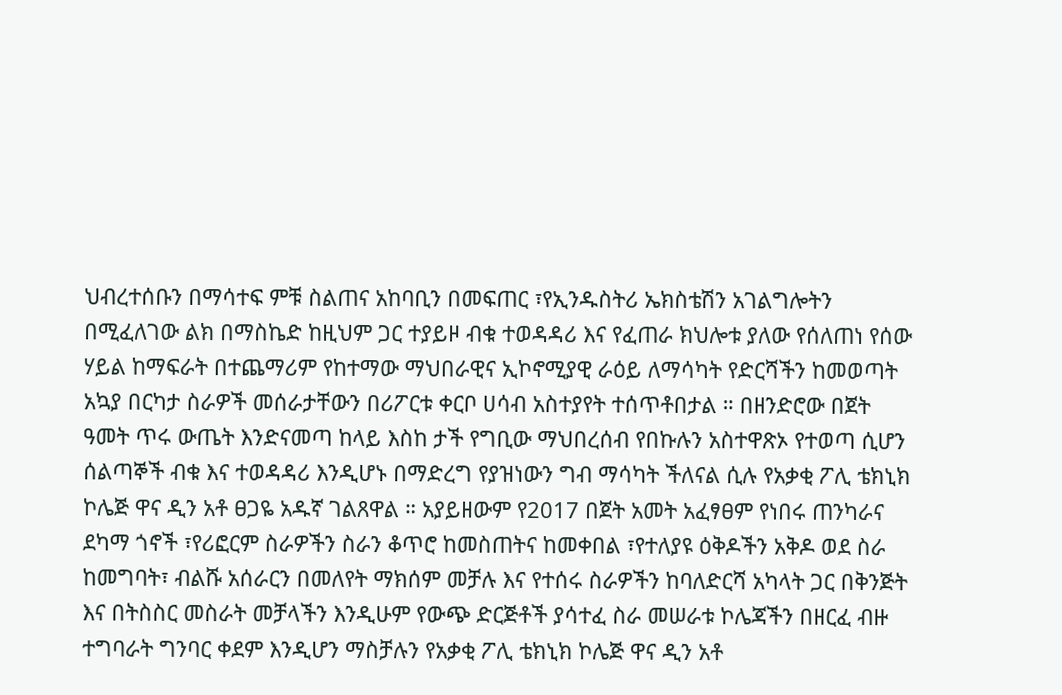ህብረተሰቡን በማሳተፍ ምቹ ስልጠና አከባቢን በመፍጠር ፣የኢንዱስትሪ ኤክስቴሽን አገልግሎትን በሚፈለገው ልክ በማስኬድ ከዚህም ጋር ተያይዞ ብቁ ተወዳዳሪ እና የፈጠራ ክህሎቱ ያለው የሰለጠነ የሰው ሃይል ከማፍራት በተጨማሪም የከተማው ማህበራዊና ኢኮኖሚያዊ ራዕይ ለማሳካት የድርሻችን ከመወጣት አኳያ በርካታ ስራዎች መሰራታቸውን በሪፖርቱ ቀርቦ ሀሳብ አስተያየት ተሰጥቶበታል ። በዘንድሮው በጀት ዓመት ጥሩ ውጤት እንድናመጣ ከላይ እስከ ታች የግቢው ማህበረሰብ የበኩሉን አስተዋጽኦ የተወጣ ሲሆን ሰልጣኞች ብቁ እና ተወዳዳሪ እንዲሆኑ በማድረግ የያዝነውን ግብ ማሳካት ችለናል ሲሉ የአቃቂ ፖሊ ቴክኒክ ኮሌጅ ዋና ዲን አቶ ፀጋዬ አዱኛ ገልጸዋል ። አያይዘውም የ2017 በጀት አመት አፈፃፀም የነበሩ ጠንካራና ደካማ ጎኖች ፣የሪፎርም ስራዎችን ስራን ቆጥሮ ከመስጠትና ከመቀበል ፣የተለያዩ ዕቅዶችን አቅዶ ወደ ስራ ከመግባት፣ ብልሹ አሰራርን በመለየት ማክሰም መቻሉ እና የተሰሩ ስራዎችን ከባለድርሻ አካላት ጋር በቅንጅት እና በትስስር መስራት መቻላችን እንዲሁም የውጭ ድርጅቶች ያሳተፈ ስራ መሠራቱ ኮሌጃችን በዘርፈ ብዙ ተግባራት ግንባር ቀደም እንዲሆን ማስቻሉን የአቃቂ ፖሊ ቴክኒክ ኮሌጅ ዋና ዲን አቶ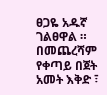ፀጋዬ አዱኛ ገልፀዋል ። በመጨረሻም የቀጣይ በጀት አመት እቅድ ፣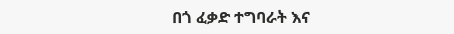በጎ ፈቃድ ተግባራት እና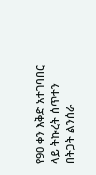የ90 ቀን እቅድ አተገባበር ላይ ትኩረት ሰጥተን በትጋት ልንሰራ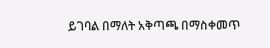ይገባል በማለት አቅጣጫ በማስቀመጥ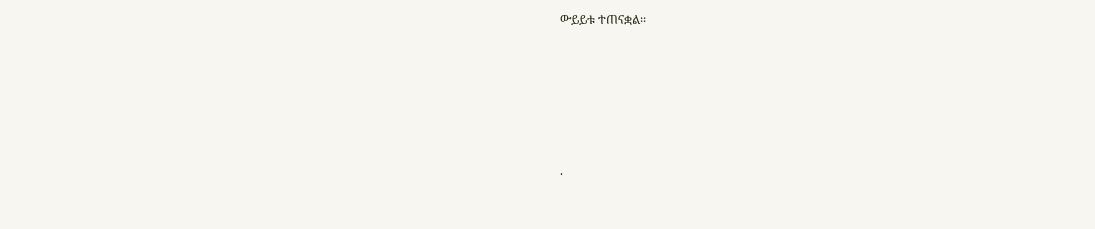ውይይቱ ተጠናቋል፡፡






.